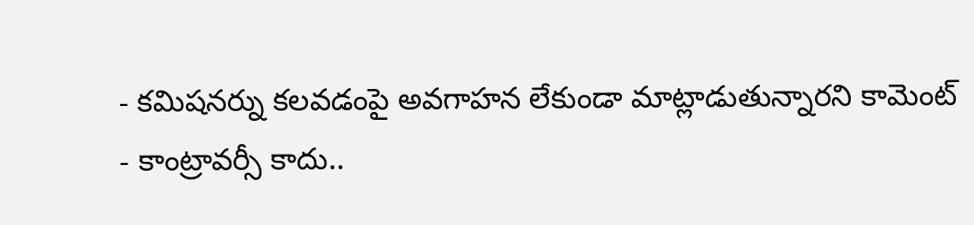- కమిషనర్ను కలవడంపై అవగాహన లేకుండా మాట్లాడుతున్నారని కామెంట్
- కాంట్రావర్సీ కాదు..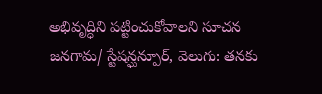అభివృద్ధిని పట్టించుకోవాలని సూచన
జనగామ/ స్టేషన్ఘన్పూర్, వెలుగు: తనకు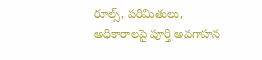రూల్స్, పరిమితులు, అధికారాలపై పూర్తి అవగాహన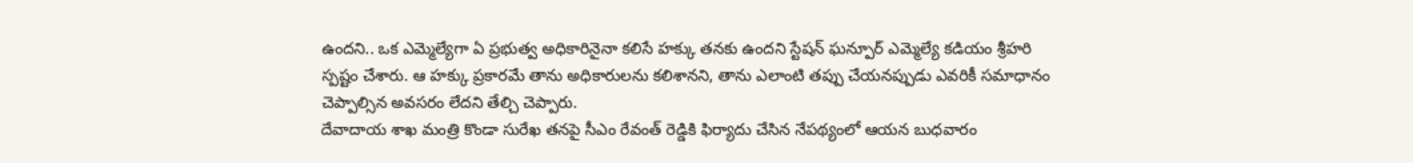ఉందని.. ఒక ఎమ్మెల్యేగా ఏ ప్రభుత్వ అధికారినైనా కలిసే హక్కు తనకు ఉందని స్టేషన్ ఘన్పూర్ ఎమ్మెల్యే కడియం శ్రీహరి స్పష్టం చేశారు. ఆ హక్కు ప్రకారమే తాను అధికారులను కలిశానని, తాను ఎలాంటి తప్పు చేయనప్పుడు ఎవరికీ సమాధానం చెప్పాల్సిన అవసరం లేదని తేల్చి చెప్పారు.
దేవాదాయ శాఖ మంత్రి కొండా సురేఖ తనపై సీఎం రేవంత్ రెడ్డికి ఫిర్యాదు చేసిన నేపథ్యంలో ఆయన బుధవారం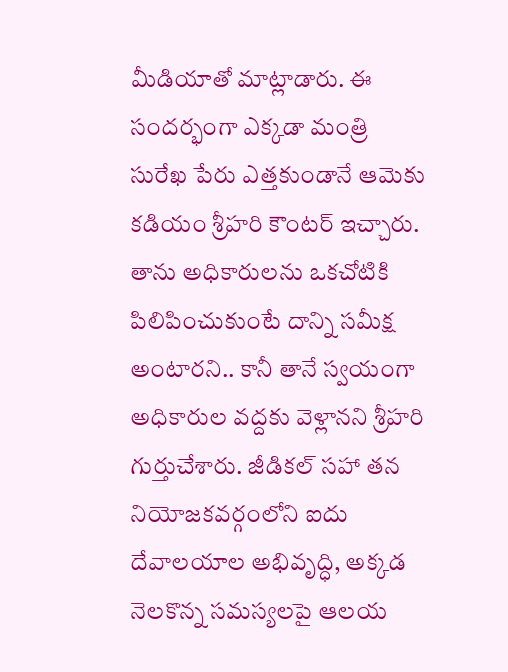మీడియాతో మాట్లాడారు. ఈ సందర్భంగా ఎక్కడా మంత్రి సురేఖ పేరు ఎత్తకుండానే ఆమెకు కడియం శ్రీహరి కౌంటర్ ఇచ్చారు. తాను అధికారులను ఒకచోటికి పిలిపించుకుంటే దాన్ని సమీక్ష అంటారని.. కానీ తానే స్వయంగా అధికారుల వద్దకు వెళ్లానని శ్రీహరి గుర్తుచేశారు. జీడికల్ సహా తన నియోజకవర్గంలోని ఐదు దేవాలయాల అభివృద్ధి, అక్కడ నెలకొన్న సమస్యలపై ఆలయ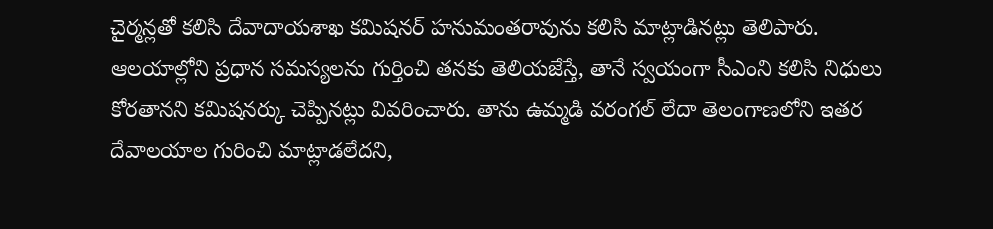చైర్మన్లతో కలిసి దేవాదాయశాఖ కమిషనర్ హనుమంతరావును కలిసి మాట్లాడినట్లు తెలిపారు.
ఆలయాల్లోని ప్రధాన సమస్యలను గుర్తించి తనకు తెలియజేస్తే, తానే స్వయంగా సీఎంని కలిసి నిధులు కోరతానని కమిషనర్కు చెప్పినట్లు వివరించారు. తాను ఉమ్మడి వరంగల్ లేదా తెలంగాణలోని ఇతర దేవాలయాల గురించి మాట్లాడలేదని,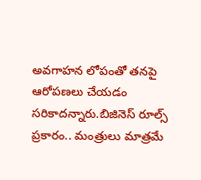అవగాహన లోపంతో తనపై ఆరోపణలు చేయడం సరికాదన్నారు.బిజినెస్ రూల్స్ ప్రకారం.. మంత్రులు మాత్రమే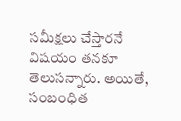సమీక్షలు చేస్తారనే విషయం తనకూ తెలుసన్నారు. అయితే, సంబంధిత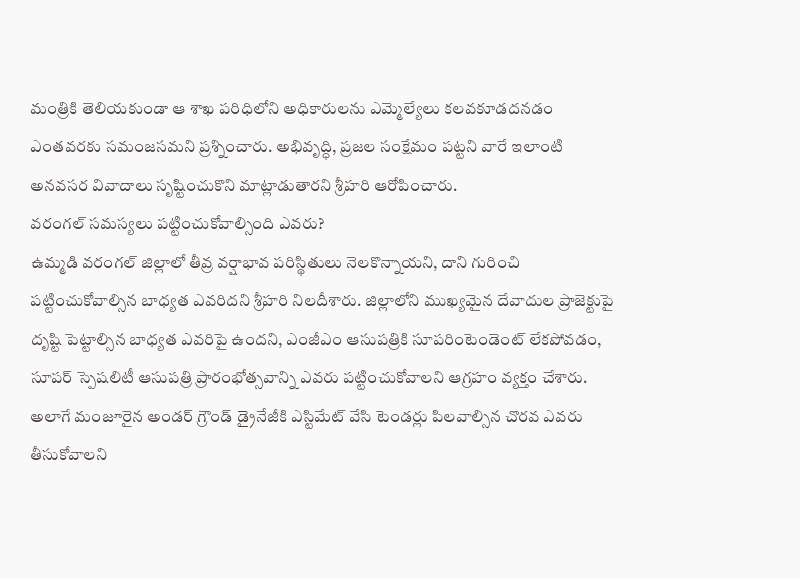మంత్రికి తెలియకుండా ఆ శాఖ పరిధిలోని అధికారులను ఎమ్మెల్యేలు కలవకూడదనడం ఎంతవరకు సమంజసమని ప్రశ్నించారు. అభివృద్ధి, ప్రజల సంక్షేమం పట్టని వారే ఇలాంటి అనవసర వివాదాలు సృష్టించుకొని మాట్లాడుతారని శ్రీహరి ఆరోపించారు.
వరంగల్ సమస్యలు పట్టించుకోవాల్సింది ఎవరు?
ఉమ్మడి వరంగల్ జిల్లాలో తీవ్ర వర్షాభావ పరిస్థితులు నెలకొన్నాయని, దాని గురించి పట్టించుకోవాల్సిన బాధ్యత ఎవరిదని శ్రీహరి నిలదీశారు. జిల్లాలోని ముఖ్యమైన దేవాదుల ప్రాజెక్టుపై దృష్టి పెట్టాల్సిన బాధ్యత ఎవరిపై ఉందని, ఎంజీఎం ఆసుపత్రికి సూపరింటెండెంట్ లేకపోవడం, సూపర్ స్పెషలిటీ ఆసుపత్రి ప్రారంభోత్సవాన్ని ఎవరు పట్టించుకోవాలని ఆగ్రహం వ్యక్తం చేశారు.
అలాగే మంజూరైన అండర్ గ్రౌండ్ డ్రైనేజీకి ఎస్టిమేట్ వేసి టెండర్లు పిలవాల్సిన చొరవ ఎవరు తీసుకోవాలని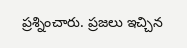ప్రశ్నించారు. ప్రజలు ఇచ్చిన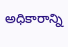అధికారాన్ని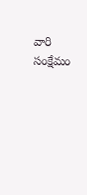వారి సంక్షేమం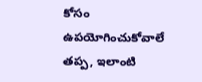కోసం ఉపయోగించుకోవాలే తప్ప, ఇలాంటి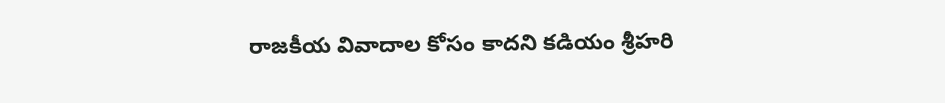రాజకీయ వివాదాల కోసం కాదని కడియం శ్రీహరి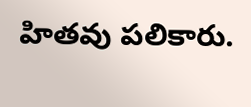హితవు పలికారు.